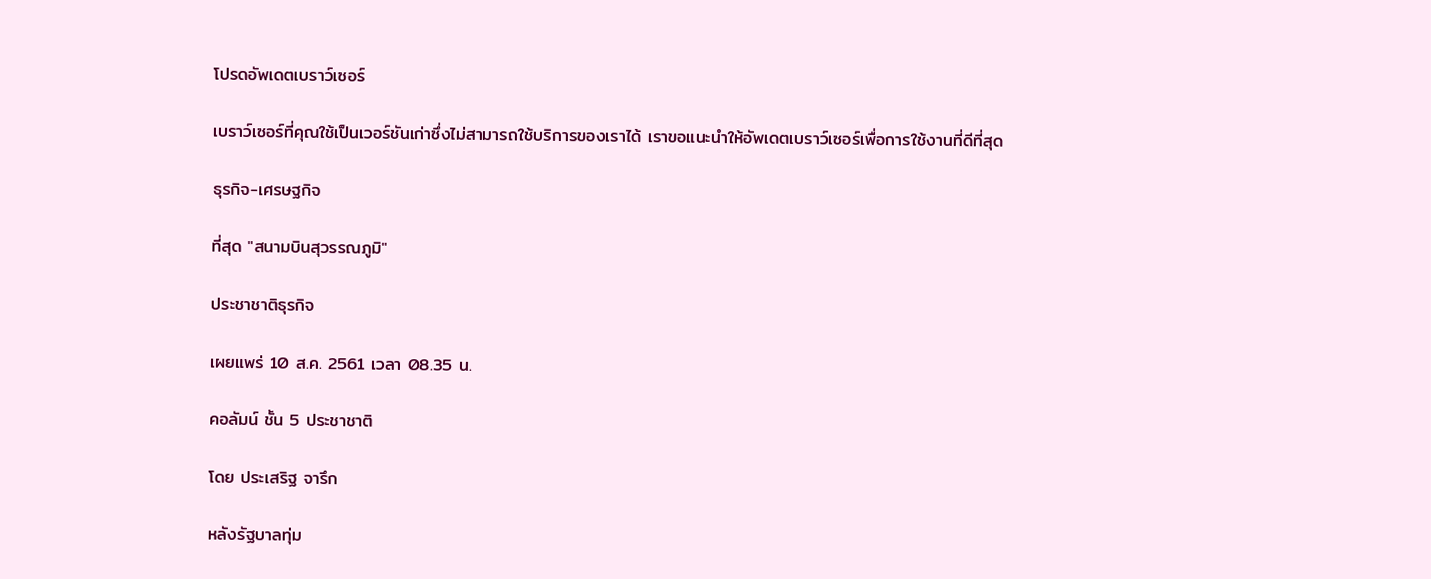โปรดอัพเดตเบราว์เซอร์

เบราว์เซอร์ที่คุณใช้เป็นเวอร์ชันเก่าซึ่งไม่สามารถใช้บริการของเราได้ เราขอแนะนำให้อัพเดตเบราว์เซอร์เพื่อการใช้งานที่ดีที่สุด

ธุรกิจ-เศรษฐกิจ

ที่สุด "สนามบินสุวรรณภูมิ"

ประชาชาติธุรกิจ

เผยแพร่ 10 ส.ค. 2561 เวลา 08.35 น.

คอลัมน์ ชั้น 5 ประชาชาติ

โดย ประเสริฐ จารึก

หลังรัฐบาลทุ่ม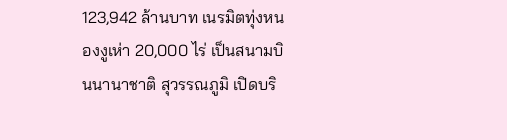123,942 ล้านบาท เนรมิตทุ่งหนองงูเห่า 20,000 ไร่ เป็นสนามบินนานาชาติ สุวรรณภูมิ เปิดบริ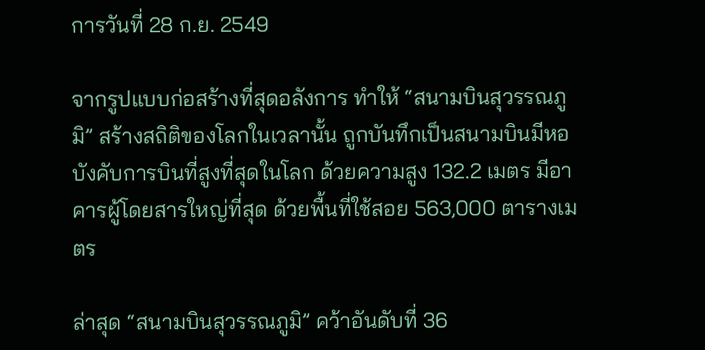การวันที่ 28 ก.ย. 2549

จากรูปแบบก่อสร้างที่สุดอลังการ ทำให้ “สนามบินสุวรรณภูมิ” สร้างสถิติของโลกในเวลานั้น ถูกบันทึกเป็นสนามบินมีหอบังคับการบินที่สูงที่สุดในโลก ด้วยความสูง 132.2 เมตร มีอาคารผู้โดยสารใหญ่ที่สุด ด้วยพื้นที่ใช้สอย 563,000 ตารางเมตร

ล่าสุด “สนามบินสุวรรณภูมิ” คว้าอันดับที่ 36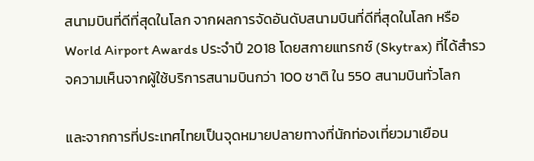สนามบินที่ดีที่สุดในโลก จากผลการจัดอันดับสนามบินที่ดีที่สุดในโลก หรือ World Airport Awards ประจำปี 2018 โดยสกายแทรกซ์ (Skytrax) ที่ได้สำรวจความเห็นจากผู้ใช้บริการสนามบินกว่า 100 ชาติ ใน 550 สนามบินทั่วโลก

และจากการที่ประเทศไทยเป็นจุดหมายปลายทางที่นักท่องเที่ยวมาเยือน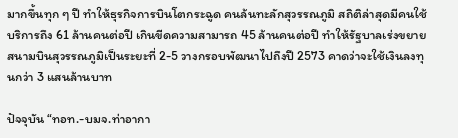มากขึ้นทุก ๆ ปี ทำให้ธุรกิจการบินโตกระฉูด คนล้นทะลักสุวรรณภูมิ สถิติล่าสุดมีคนใช้บริการถึง 61 ล้านคนต่อปี เกินขีดความสามารถ 45 ล้านคนต่อปี ทำให้รัฐบาลเร่งขยายสนามบินสุวรรณภูมิเป็นระยะที่ 2-5 วางกรอบพัฒนาไปถึงปี 2573 คาดว่าจะใช้เงินลงทุนกว่า 3 แสนล้านบาท

ปัจจุบัน “ทอท.-บมจ.ท่าอากา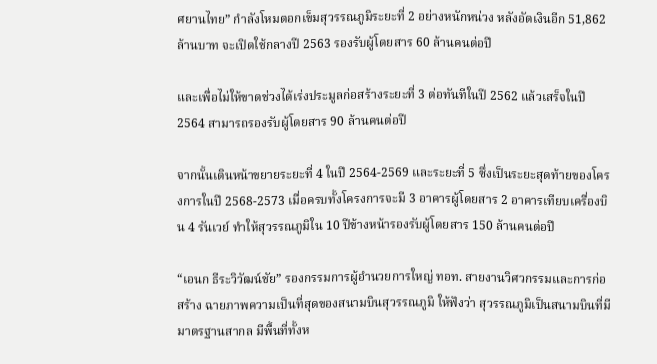ศยานไทย” กำลังโหมตอกเข็มสุวรรณภูมิระยะที่ 2 อย่างหนักหน่วง หลังอัดเงินอีก 51,862 ล้านบาท จะเปิดใช้กลางปี 2563 รองรับผู้โดยสาร 60 ล้านคนต่อปี

และเพื่อไม่ให้ขาดช่วงได้เร่งประมูลก่อสร้างระยะที่ 3 ต่อทันทีในปี 2562 แล้วเสร็จในปี 2564 สามารถรองรับผู้โดยสาร 90 ล้านคนต่อปี

จากนั้นเดินหน้าขยายระยะที่ 4 ในปี 2564-2569 และระยะที่ 5 ซึ่งเป็นระยะสุดท้ายของโครงการในปี 2568-2573 เมื่อครบทั้งโครงการจะมี 3 อาคารผู้โดยสาร 2 อาคารเทียบเครื่องบิน 4 รันเวย์ ทำให้สุวรรณภูมิใน 10 ปีข้างหน้ารองรับผู้โดยสาร 150 ล้านคนต่อปี

“เอนก ธีระวิวัฒน์ชัย” รองกรรมการผู้อำนวยการใหญ่ ทอท. สายงานวิศวกรรมและการก่อสร้าง ฉายภาพความเป็นที่สุดของสนามบินสุวรรณภูมิ ให้ฟังว่า สุวรรณภูมิเป็นสนามบินที่มีมาตรฐานสากล มีพื้นที่ทั้งห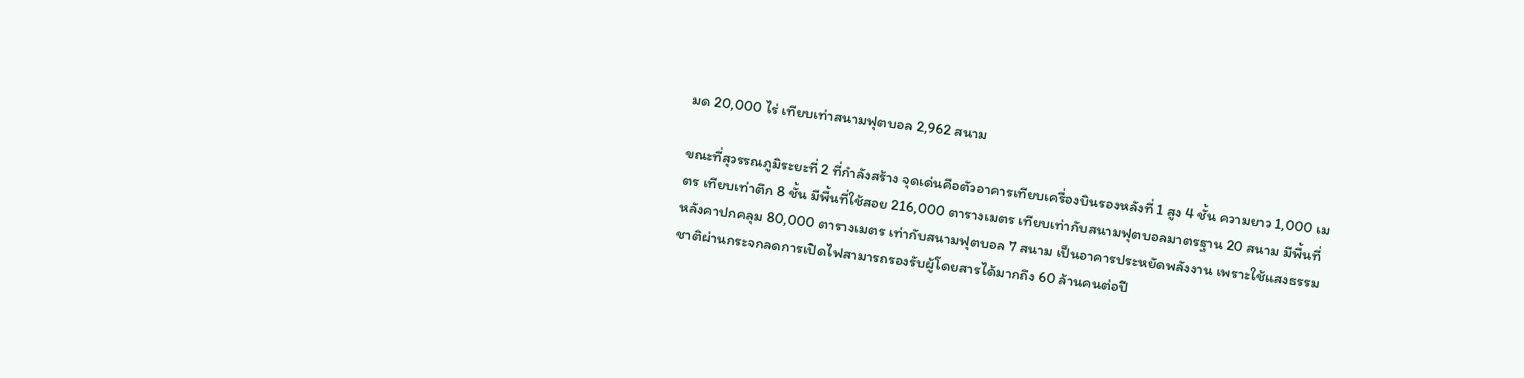มด 20,000 ไร่ เทียบเท่าสนามฟุตบอล 2,962 สนาม

ขณะที่สุวรรณภูมิระยะที่ 2 ที่กำลังสร้าง จุดเด่นคือตัวอาคารเทียบเครื่องบินรองหลังที่ 1 สูง 4 ชั้น ความยาว 1,000 เมตร เทียบเท่าตึก 8 ชั้น มีพื้นที่ใช้สอย 216,000 ตารางเมตร เทียบเท่ากับสนามฟุตบอลมาตรฐาน 20 สนาม มีพื้นที่หลังคาปกคลุม 80,000 ตารางเมตร เท่ากับสนามฟุตบอล 7 สนาม เป็นอาคารประหยัดพลังงาน เพราะใช้แสงธรรมชาติผ่านกระจกลดการเปิดไฟสามารถรองรับผู้โดยสารได้มากถึง 60 ล้านคนต่อปี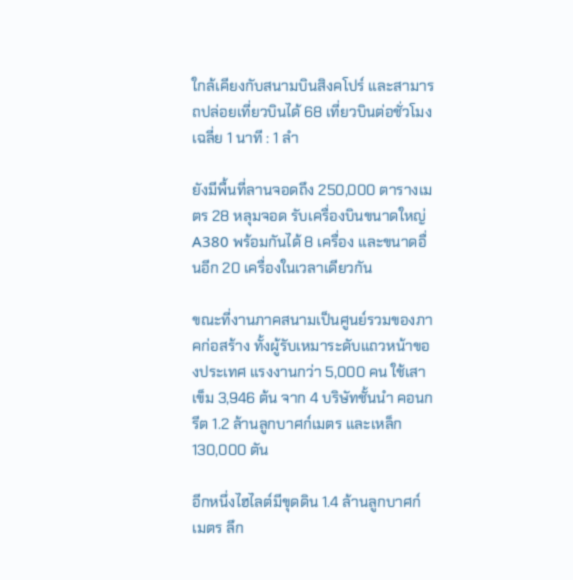ใกล้เคียงกับสนามบินสิงคโปร์ และสามารถปล่อยเที่ยวบินได้ 68 เที่ยวบินต่อชั่วโมง เฉลี่ย 1 นาที : 1 ลำ

ยังมีพื้นที่ลานจอดถึง 250,000 ตารางเมตร 28 หลุมจอด รับเครื่องบินขนาดใหญ่ A380 พร้อมกันได้ 8 เครื่อง และขนาดอื่นอีก 20 เครื่องในเวลาเดียวกัน

ขณะที่งานภาคสนามเป็นศูนย์รวมของภาคก่อสร้าง ทั้งผู้รับเหมาระดับแถวหน้าของประเทศ แรงงานกว่า 5,000 คน ใช้เสาเข็ม 3,946 ต้น จาก 4 บริษัทชั้นนำ คอนกรีต 1.2 ล้านลูกบาศก์เมตร และเหล็ก 130,000 ตัน

อีกหนึ่งไฮไลต์มีขุดดิน 1.4 ล้านลูกบาศก์เมตร ลึก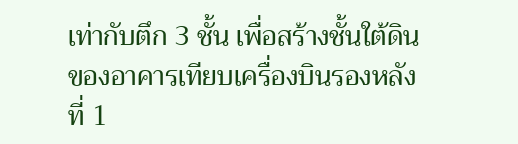เท่ากับตึก 3 ชั้น เพื่อสร้างชั้นใต้ดินของอาคารเทียบเครื่องบินรองหลังที่ 1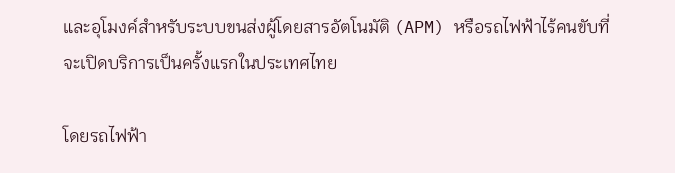และอุโมงค์สำหรับระบบขนส่งผู้โดยสารอัตโนมัติ (APM) หรือรถไฟฟ้าไร้คนขับที่จะเปิดบริการเป็นครั้งแรกในประเทศไทย

โดยรถไฟฟ้า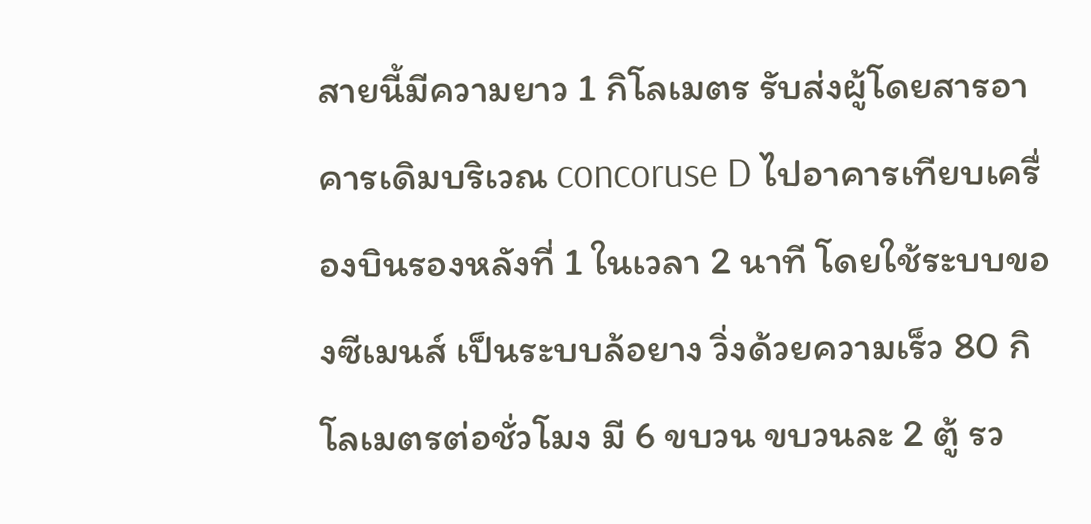สายนี้มีความยาว 1 กิโลเมตร รับส่งผู้โดยสารอาคารเดิมบริเวณ concoruse D ไปอาคารเทียบเครื่องบินรองหลังที่ 1 ในเวลา 2 นาที โดยใช้ระบบของซีเมนส์ เป็นระบบล้อยาง วิ่งด้วยความเร็ว 80 กิโลเมตรต่อชั่วโมง มี 6 ขบวน ขบวนละ 2 ตู้ รว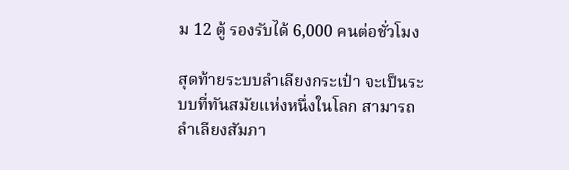ม 12 ตู้ รองรับได้ 6,000 คนต่อชั่วโมง

สุดท้ายระบบลำเลียงกระเป๋า จะเป็นระบบที่ทันสมัยแห่งหนึ่งในโลก สามารถลำเลียงสัมภา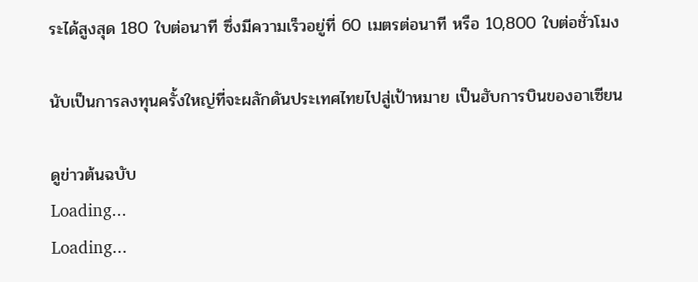ระได้สูงสุด 180 ใบต่อนาที ซึ่งมีความเร็วอยู่ที่ 60 เมตรต่อนาที หรือ 10,800 ใบต่อชั่วโมง

นับเป็นการลงทุนครั้งใหญ่ที่จะผลักดันประเทศไทยไปสู่เป้าหมาย เป็นฮับการบินของอาเซียน

ดูข่าวต้นฉบับ
Loading...
Loading...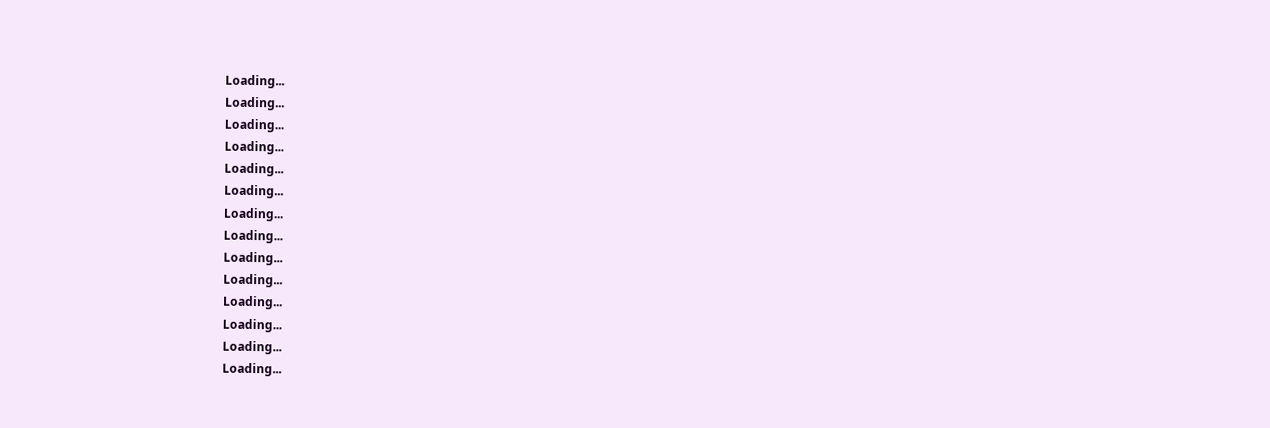Loading...
Loading...
Loading...
Loading...
Loading...
Loading...
Loading...
Loading...
Loading...
Loading...
Loading...
Loading...
Loading...
Loading...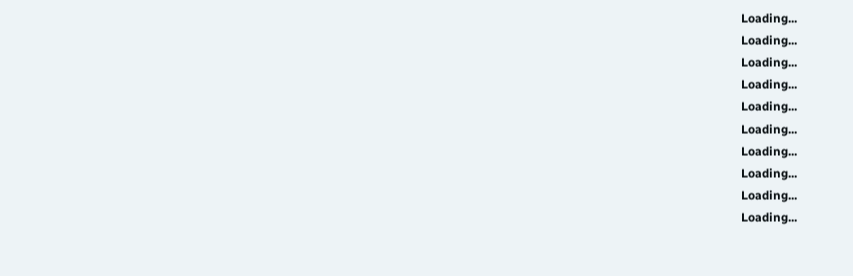Loading...
Loading...
Loading...
Loading...
Loading...
Loading...
Loading...
Loading...
Loading...
Loading...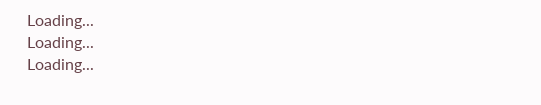Loading...
Loading...
Loading...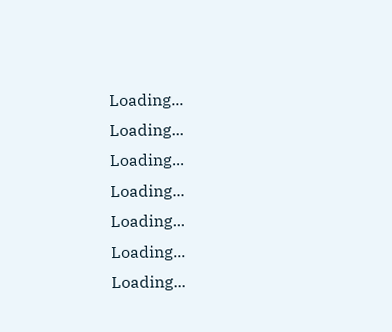Loading...
Loading...
Loading...
Loading...
Loading...
Loading...
Loading...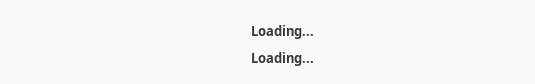Loading...
Loading...